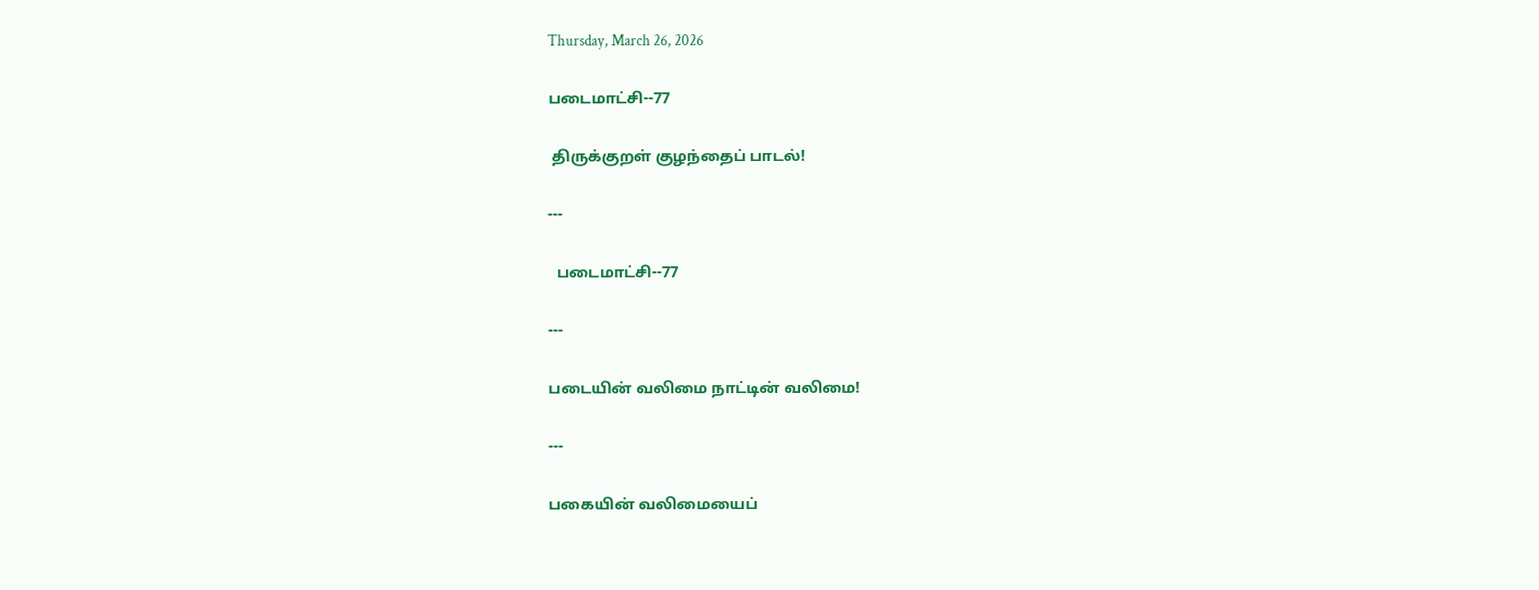Thursday, March 26, 2026

படைமாட்சி--77

 திருக்குறள் குழந்தைப் பாடல்!

---

  படைமாட்சி--77

---

படையின் வலிமை நாட்டின் வலிமை!

---

பகையின் வலிமையைப்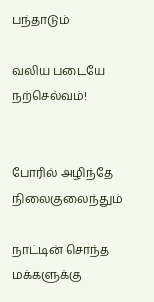பந்தாடும்

வலிய படையே நற்செல்வம்!


போரில் அழிந்தே நிலைகுலைந்தும்

நாட்டின் சொந்த மக்களுக்கு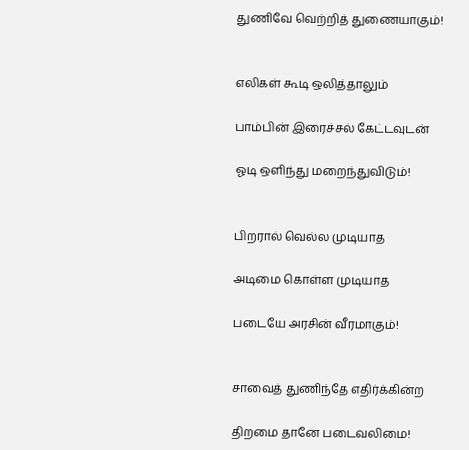துணிவே வெற்றித் துணையாகும்!


எலிகள் கூடி ஒலித்தாலும்

பாம்பின் இரைச்சல் கேட்டவுடன்

ஓடி ஒளிந்து மறைந்துவிடும்!


பிறரால் வெல்ல முடியாத

அடிமை கொள்ள முடியாத

படையே அரசின் வீரமாகும்!


சாவைத் துணிந்தே எதிர்க்கின்ற

திறமை தானே படைவலிமை!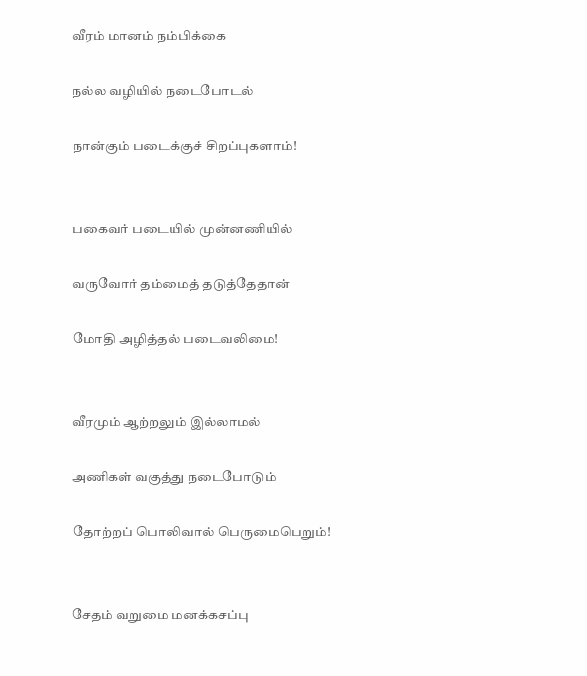வீரம் மானம் நம்பிக்கை

நல்ல வழியில் நடைபோடல்

நான்கும் படைக்குச் சிறப்புகளாம்!


பகைவர் படையில் முன்னணியில்

வருவோர் தம்மைத் தடுத்தேதான்

மோதி அழித்தல் படைவலிமை!


வீரமும் ஆற்றலும் இல்லாமல்

அணிகள் வகுத்து நடைபோடும்

தோற்றப் பொலிவால் பெருமைபெறும்!


சேதம் வறுமை மனக்கசப்பு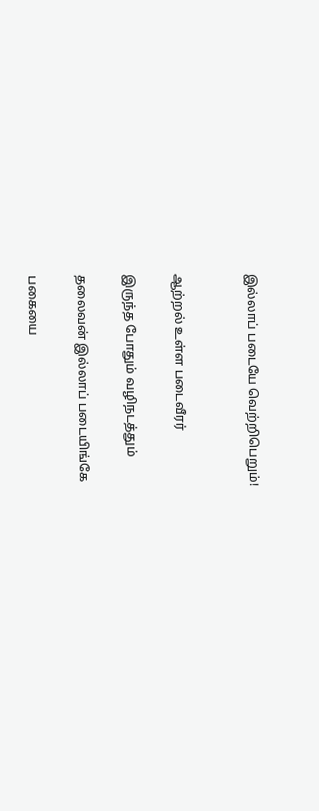இல்லாப் படையே வெற்றிபெறும்!


ஆற்றல் உள்ள படைவீரர்

இருந்த போதும் வழிநடத்தும்

தலைவன் இல்லாப் படையிங்கே

பகையை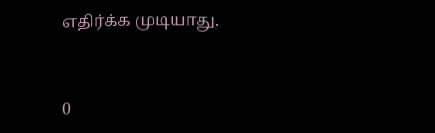எதிர்க்க முடியாது.


0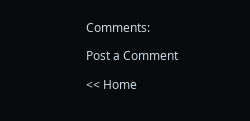Comments:

Post a Comment

<< Home